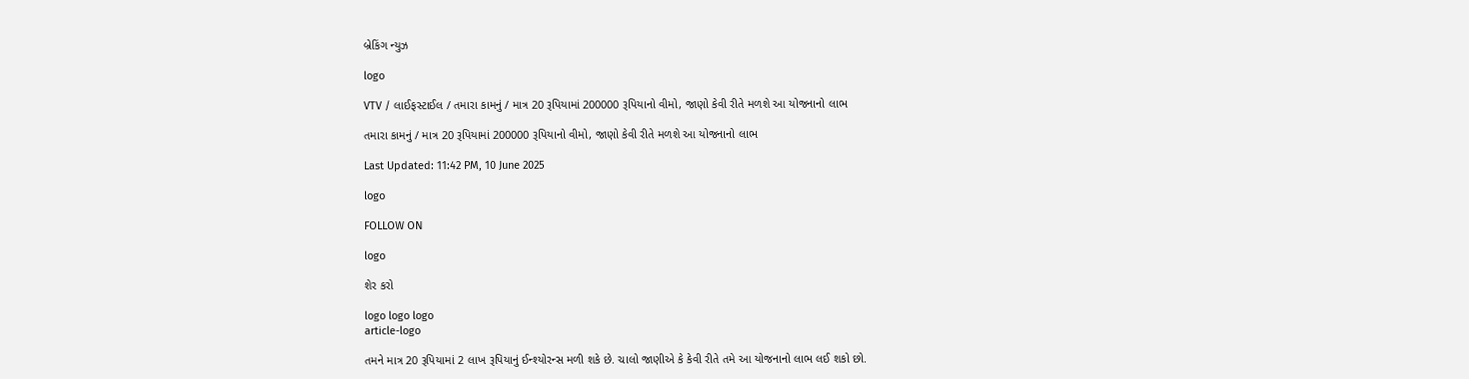બ્રેકિંગ ન્યુઝ

logo

VTV / લાઈફસ્ટાઈલ / તમારા કામનું / માત્ર 20 રૂપિયામાં 200000 રૂપિયાનો વીમો, જાણો કેવી રીતે મળશે આ યોજનાનો લાભ

તમારા કામનું / માત્ર 20 રૂપિયામાં 200000 રૂપિયાનો વીમો, જાણો કેવી રીતે મળશે આ યોજનાનો લાભ

Last Updated: 11:42 PM, 10 June 2025

logo

FOLLOW ON

logo

શેર કરો

logo logo logo
article-logo

તમને માત્ર 20 રૂપિયામાં 2 લાખ રૂપિયાનું ઈન્શ્યોરન્સ મળી શકે છે. ચાલો જાણીએ કે કેવી રીતે તમે આ યોજનાનો લાભ લઈ શકો છો.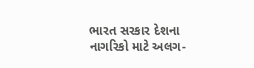ભારત સરકાર દેશના નાગરિકો માટે અલગ-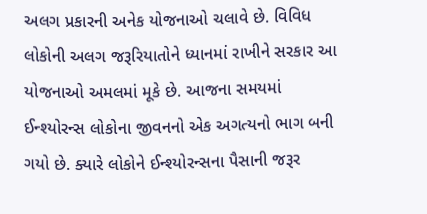અલગ પ્રકારની અનેક યોજનાઓ ચલાવે છે. વિવિધ લોકોની અલગ જરૂરિયાતોને ધ્યાનમાં રાખીને સરકાર આ યોજનાઓ અમલમાં મૂકે છે. આજના સમયમાં ઈન્શ્યોરન્સ લોકોના જીવનનો એક અગત્યનો ભાગ બની ગયો છે. ક્યારે લોકોને ઈન્શ્યોરન્સના પૈસાની જરૂર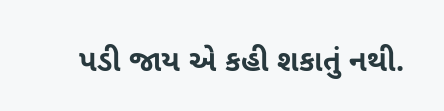પડી જાય એ કહી શકાતું નથી.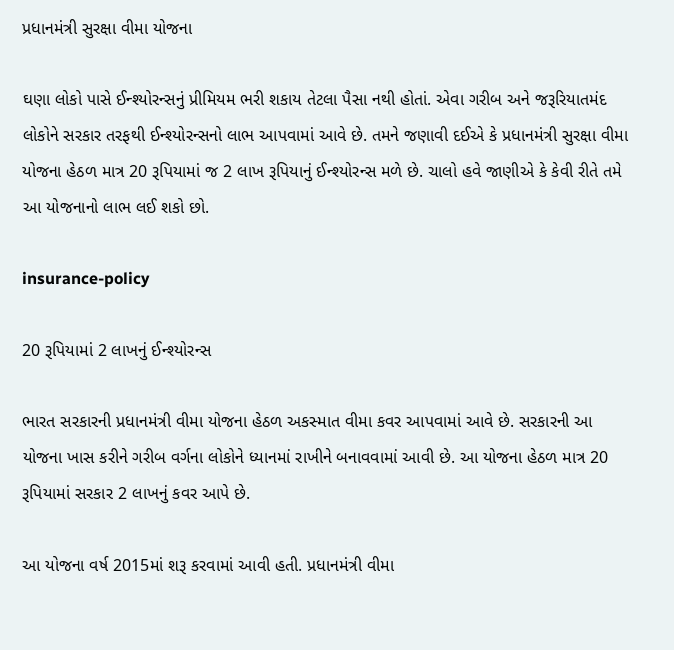પ્રધાનમંત્રી સુરક્ષા વીમા યોજના

ઘણા લોકો પાસે ઈન્શ્યોરન્સનું પ્રીમિયમ ભરી શકાય તેટલા પૈસા નથી હોતાં. એવા ગરીબ અને જરૂરિયાતમંદ લોકોને સરકાર તરફથી ઈન્શ્યોરન્સનો લાભ આપવામાં આવે છે. તમને જણાવી દઈએ કે પ્રધાનમંત્રી સુરક્ષા વીમા યોજના હેઠળ માત્ર 20 રૂપિયામાં જ 2 લાખ રૂપિયાનું ઈન્શ્યોરન્સ મળે છે. ચાલો હવે જાણીએ કે કેવી રીતે તમે આ યોજનાનો લાભ લઈ શકો છો.

insurance-policy

20 રૂપિયામાં 2 લાખનું ઈન્શ્યોરન્સ

ભારત સરકારની પ્રધાનમંત્રી વીમા યોજના હેઠળ અકસ્માત વીમા કવર આપવામાં આવે છે. સરકારની આ યોજના ખાસ કરીને ગરીબ વર્ગના લોકોને ધ્યાનમાં રાખીને બનાવવામાં આવી છે. આ યોજના હેઠળ માત્ર 20 રૂપિયામાં સરકાર 2 લાખનું કવર આપે છે.

આ યોજના વર્ષ 2015માં શરૂ કરવામાં આવી હતી. પ્રધાનમંત્રી વીમા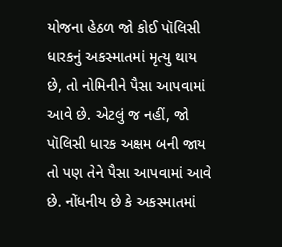યોજના હેઠળ જો કોઈ પૉલિસી ધારકનું અકસ્માતમાં મૃત્યુ થાય છે, તો નોમિનીને પૈસા આપવામાં આવે છે. એટલું જ નહીં, જો પૉલિસી ધારક અક્ષમ બની જાય તો પણ તેને પૈસા આપવામાં આવે છે. નોંધનીય છે કે અકસ્માતમાં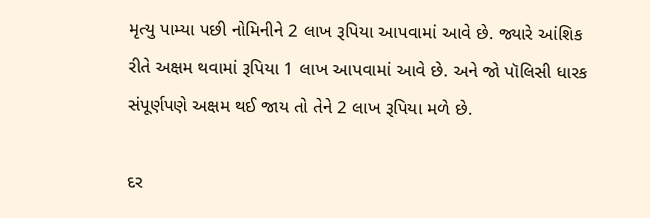મૃત્યુ પામ્યા પછી નોમિનીને 2 લાખ રૂપિયા આપવામાં આવે છે. જ્યારે આંશિક રીતે અક્ષમ થવામાં રૂપિયા 1 લાખ આપવામાં આવે છે. અને જો પૉલિસી ધારક સંપૂર્ણપણે અક્ષમ થઈ જાય તો તેને 2 લાખ રૂપિયા મળે છે.

દર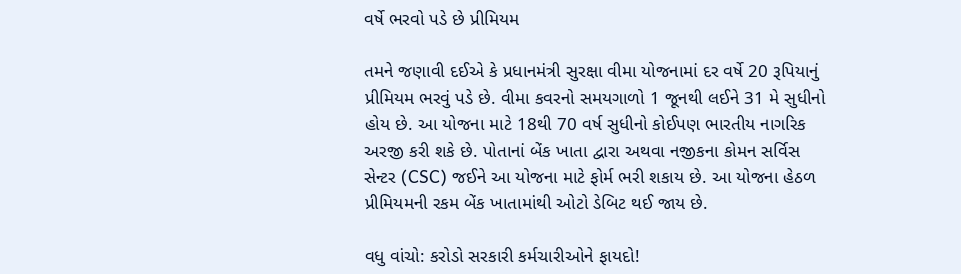વર્ષે ભરવો પડે છે પ્રીમિયમ

તમને જણાવી દઈએ કે પ્રધાનમંત્રી સુરક્ષા વીમા યોજનામાં દર વર્ષે 20 રૂપિયાનું પ્રીમિયમ ભરવું પડે છે. વીમા કવરનો સમયગાળો 1 જૂનથી લઈને 31 મે સુધીનો હોય છે. આ યોજના માટે 18થી 70 વર્ષ સુધીનો કોઈપણ ભારતીય નાગરિક અરજી કરી શકે છે. પોતાનાં બેંક ખાતા દ્વારા અથવા નજીકના કોમન સર્વિસ સેન્ટર (CSC) જઈને આ યોજના માટે ફોર્મ ભરી શકાય છે. આ યોજના હેઠળ પ્રીમિયમની રકમ બેંક ખાતામાંથી ઓટો ડેબિટ થઈ જાય છે.

વધુ વાંચો: કરોડો સરકારી કર્મચારીઓને ફાયદો!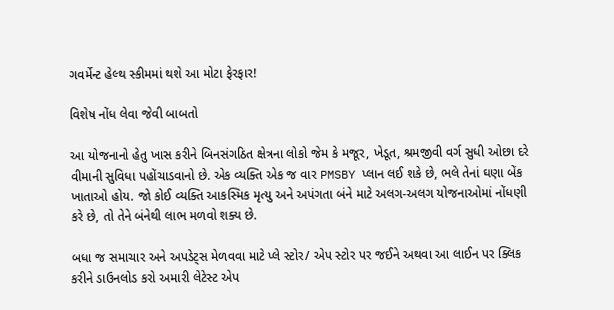ગવર્મેન્ટ હેલ્થ સ્કીમમાં થશે આ મોટા ફેરફાર!

વિશેષ નોંધ લેવા જેવી બાબતો

આ યોજનાનો હેતુ ખાસ કરીને બિનસંગઠિત ક્ષેત્રના લોકો જેમ કે મજૂર, ખેડૂત, શ્રમજીવી વર્ગ સુધી ઓછા દરે વીમાની સુવિધા પહોંચાડવાનો છે. એક વ્યક્તિ એક જ વાર PMSBY પ્લાન લઈ શકે છે, ભલે તેનાં ઘણા બેંક ખાતાઓ હોય. જો કોઈ વ્યક્તિ આકસ્મિક મૃત્યુ અને અપંગતા બંને માટે અલગ-અલગ યોજનાઓમાં નોંધણી કરે છે, તો તેને બંનેથી લાભ મળવો શક્ય છે.

બધા જ સમાચાર અને અપડેટ્સ મેળવવા માટે પ્લે સ્ટોર/ એપ સ્ટોર પર જઈને અથવા આ લાઈન પર ક્લિક કરીને ડાઉનલોડ કરો અમારી લેટેસ્ટ એપ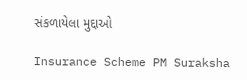સંકળાયેલા મુદ્દાઓ

Insurance Scheme PM Suraksha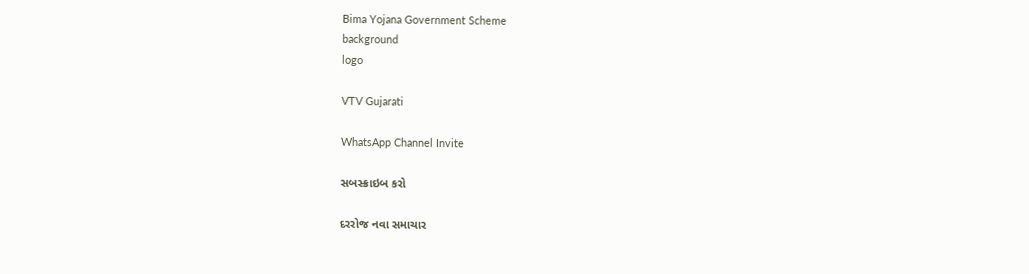Bima Yojana Government Scheme
background
logo

VTV Gujarati

WhatsApp Channel Invite

સબસ્ક્રાઇબ કરો

દરરોજ નવા સમાચાર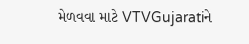મેળવવા માટે VTVGujaratiને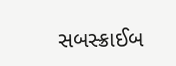સબસ્ક્રાઈબ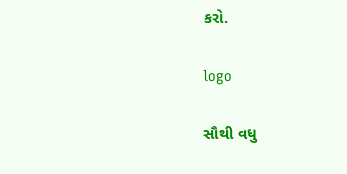કરો.

logo

સૌથી વધુ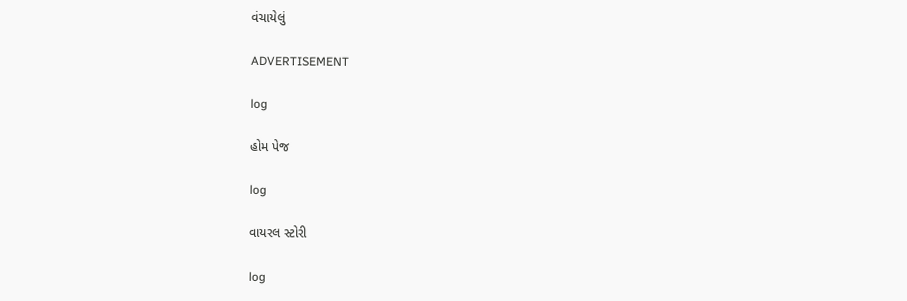વંચાયેલું

ADVERTISEMENT

log

હોમ પેજ

log

વાયરલ સ્ટોરી

log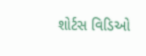શોર્ટસ વિડિઓ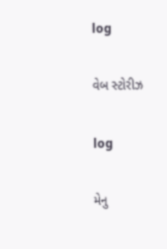log

વેબ સ્ટોરીઝ

log

મેનુ